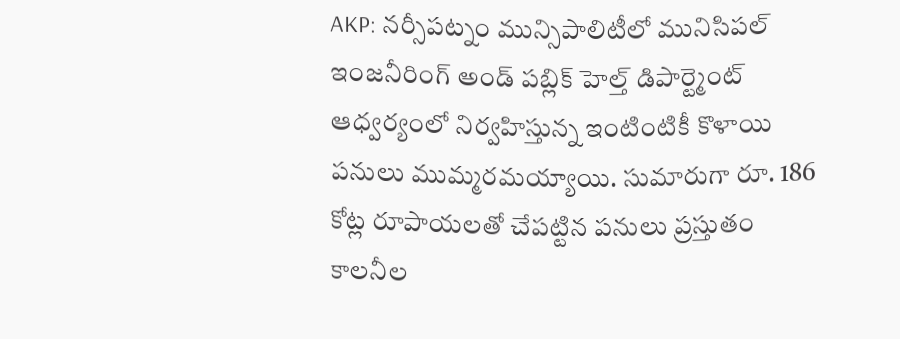AKP: నర్సీపట్నం మున్సిపాలిటీలో మునిసిపల్ ఇంజనీరింగ్ అండ్ పబ్లిక్ హెల్త్ డిపార్ట్మెంట్ ఆధ్వర్యంలో నిర్వహిస్తున్న ఇంటింటికీ కొళాయి పనులు ముమ్మరమయ్యాయి. సుమారుగా రూ. 186 కోట్ల రూపాయలతో చేపట్టిన పనులు ప్రస్తుతం కాలనీల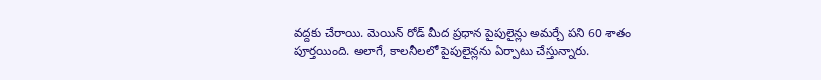వద్దకు చేరాయి. మెయిన్ రోడ్ మీద ప్రధాన పైపులైన్లు అమర్చే పని 60 శాతం పూర్తయింది. అలాగే, కాలనీలలో పైపులైన్లను ఏర్పాటు చేస్తున్నారు.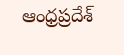ఆంధ్రప్రదేశ్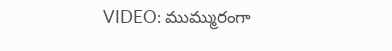VIDEO: ముమ్మురంగా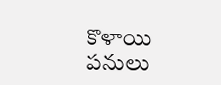కొళాయి పనులు